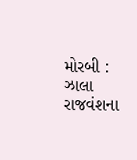મોરબી : ઝાલા રાજવંશના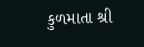કુળમાતા શ્રી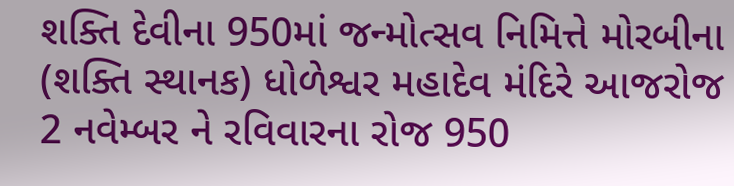શક્તિ દેવીના 950માં જન્મોત્સવ નિમિત્તે મોરબીના (શક્તિ સ્થાનક) ધોળેશ્વર મહાદેવ મંદિરે આજરોજ 2 નવેમ્બર ને રવિવારના રોજ 950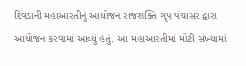દિવડાની મહાઆરતીનું આયોજન રાજશક્તિ ગૃપ પંચાસર દ્વારા આયોજન કરવામાં આવ્યું હતું. આ મહાઆરતીમાં મોટી સંખ્યામાં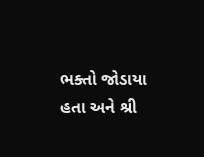ભક્તો જોડાયા હતા અને શ્રી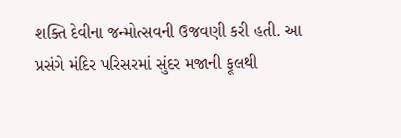શક્તિ દેવીના જન્મોત્સવની ઉજવણી કરી હતી. આ પ્રસંગે મંદિર પરિસરમાં સુંદર મજાની ફૂલથી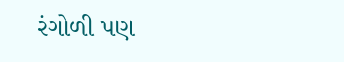રંગોળી પણ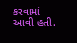કરવામાં આવી હતી.